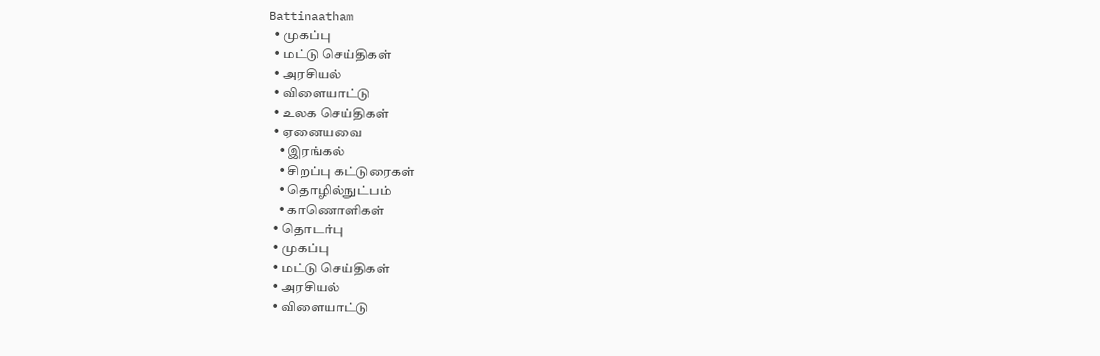Battinaatham
  • முகப்பு
  • மட்டு செய்திகள்
  • அரசியல்
  • விளையாட்டு
  • உலக செய்திகள்
  • ஏனையவை
    • இரங்கல்
    • சிறப்பு கட்டுரைகள்
    • தொழில்நுட்பம்
    • காணொளிகள்
  • தொடர்பு
  • முகப்பு
  • மட்டு செய்திகள்
  • அரசியல்
  • விளையாட்டு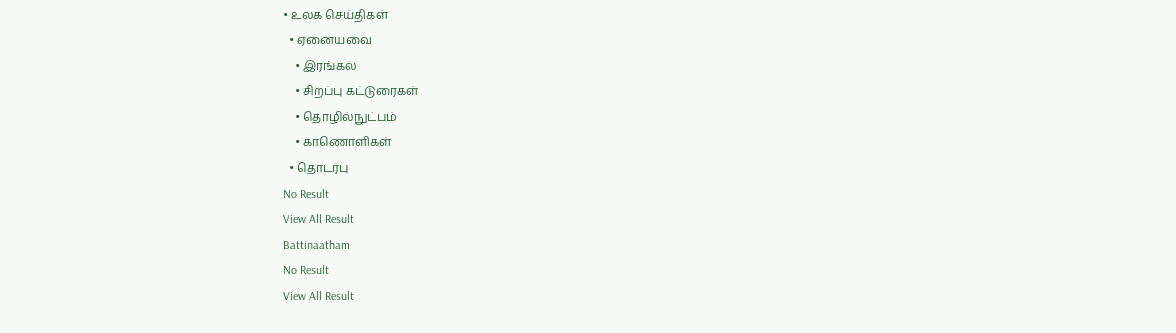• உலக செய்திகள்
  • ஏனையவை
    • இரங்கல்
    • சிறப்பு கட்டுரைகள்
    • தொழில்நுட்பம்
    • காணொளிகள்
  • தொடர்பு
No Result
View All Result
Battinaatham
No Result
View All Result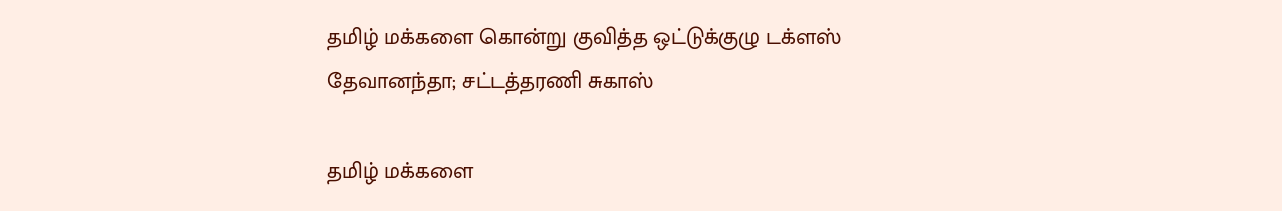தமிழ் மக்களை கொன்று குவித்த ஒட்டுக்குழு டக்ளஸ் தேவானந்தா; சட்டத்தரணி சுகாஸ்

தமிழ் மக்களை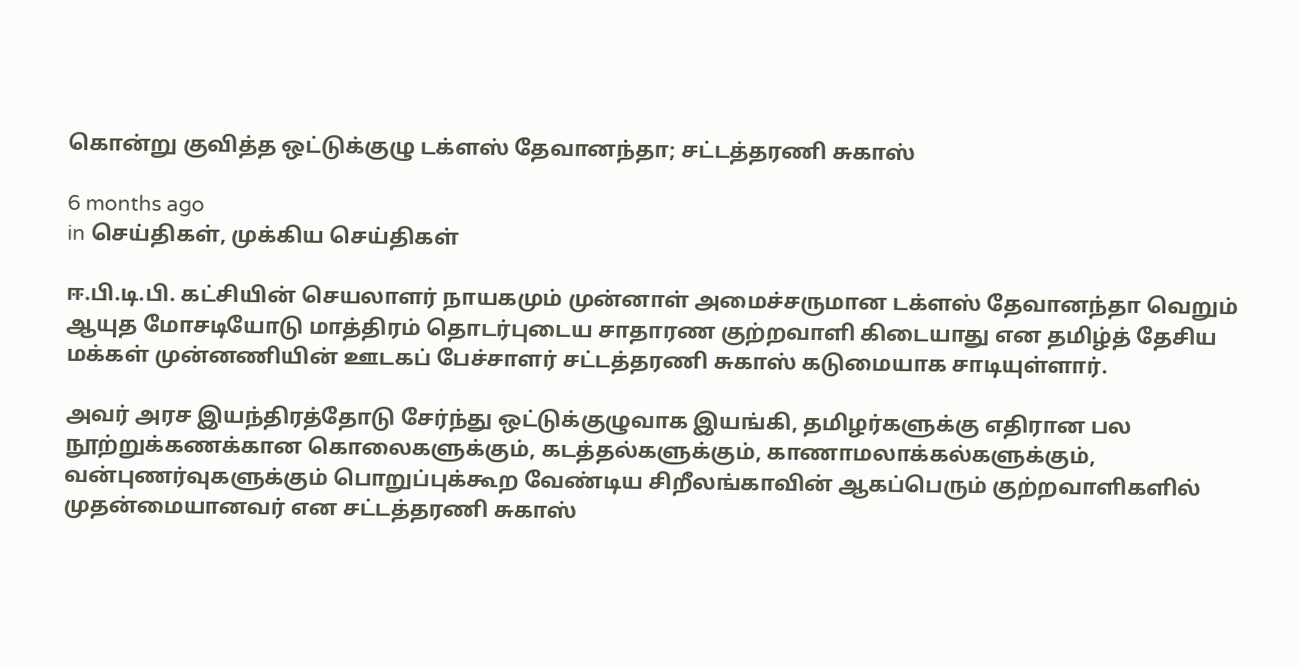கொன்று குவித்த ஒட்டுக்குழு டக்ளஸ் தேவானந்தா; சட்டத்தரணி சுகாஸ்

6 months ago
in செய்திகள், முக்கிய செய்திகள்

ஈ.பி.டி.பி. கட்சியின் செயலாளர் நாயகமும் முன்னாள் அமைச்சருமான டக்ளஸ் தேவானந்தா வெறும் ஆயுத மோசடியோடு மாத்திரம் தொடர்புடைய சாதாரண குற்றவாளி கிடையாது என தமிழ்த் தேசிய மக்கள் முன்னணியின் ஊடகப் பேச்சாளர் சட்டத்தரணி சுகாஸ் கடுமையாக சாடியுள்ளார்.

அவர் அரச இயந்திரத்தோடு சேர்ந்து ஒட்டுக்குழுவாக இயங்கி, தமிழர்களுக்கு எதிரான பல நூற்றுக்கணக்கான கொலைகளுக்கும், கடத்தல்களுக்கும், காணாமலாக்கல்களுக்கும், வன்புணர்வுகளுக்கும் பொறுப்புக்கூற வேண்டிய சிறீலங்காவின் ஆகப்பெரும் குற்றவாளிகளில் முதன்மையானவர் என சட்டத்தரணி சுகாஸ்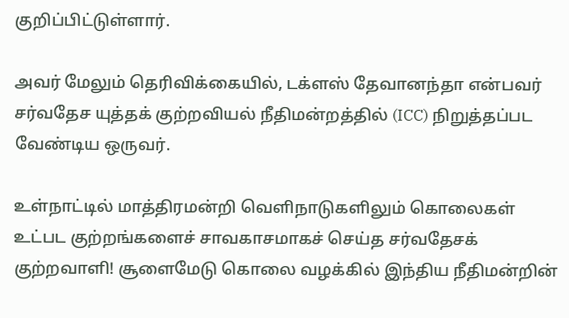குறிப்பிட்டுள்ளார்.

அவர் மேலும் தெரிவிக்கையில், டக்ளஸ் தேவானந்தா என்பவர் சர்வதேச யுத்தக் குற்றவியல் நீதிமன்றத்தில் (ICC) நிறுத்தப்பட வேண்டிய ஒருவர்.

உள்நாட்டில் மாத்திரமன்றி வெளிநாடுகளிலும் கொலைகள் உட்பட குற்றங்களைச் சாவகாசமாகச் செய்த சர்வதேசக் குற்றவாளி! சூளைமேடு கொலை வழக்கில் இந்திய நீதிமன்றின்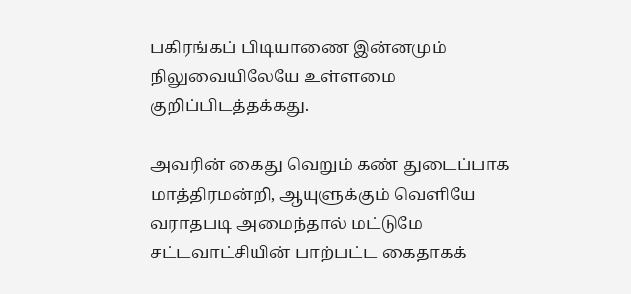பகிரங்கப் பிடியாணை இன்னமும் நிலுவையிலேயே உள்ளமை குறிப்பிடத்தக்கது.

அவரின் கைது வெறும் கண் துடைப்பாக மாத்திரமன்றி, ஆயுளுக்கும் வெளியே வராதபடி அமைந்தால் மட்டுமே சட்டவாட்சியின் பாற்பட்ட கைதாகக்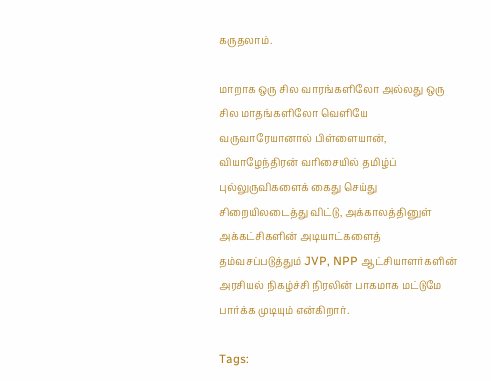கருதலாம்.

மாறாக ஒரு சில வாரங்களிலோ அல்லது ஒரு சில மாதங்களிலோ வெளியே வருவாரேயானால் பிள்ளையான், வியாழேந்திரன் வரிசையில் தமிழ்ப் புல்லுருவிகளைக் கைது செய்து சிறையிலடைத்து விட்டு, அக்காலத்தினுள் அக்கட்சிகளின் அடியாட்களைத் தம்வசப்படுத்தும் JVP, NPP ஆட்சியாளர்களின் அரசியல் நிகழ்ச்சி நிரலின் பாகமாக மட்டுமே பார்க்க முடியும் என்கிறார்.

Tags: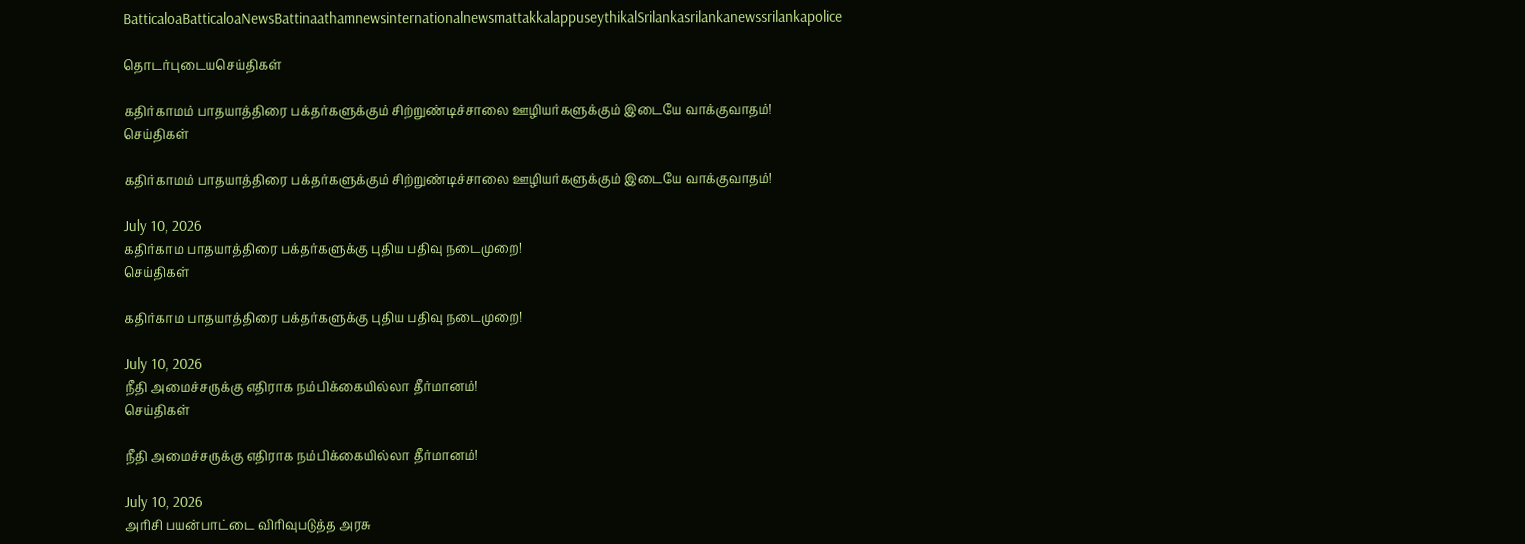BatticaloaBatticaloaNewsBattinaathamnewsinternationalnewsmattakkalappuseythikalSrilankasrilankanewssrilankapolice

தொடர்புடையசெய்திகள்

கதிர்காமம் பாதயாத்திரை பக்தர்களுக்கும் சிற்றுண்டிச்சாலை ஊழியர்களுக்கும் இடையே வாக்குவாதம்!
செய்திகள்

கதிர்காமம் பாதயாத்திரை பக்தர்களுக்கும் சிற்றுண்டிச்சாலை ஊழியர்களுக்கும் இடையே வாக்குவாதம்!

July 10, 2026
கதிர்காம பாதயாத்திரை பக்தர்களுக்கு புதிய பதிவு நடைமுறை!
செய்திகள்

கதிர்காம பாதயாத்திரை பக்தர்களுக்கு புதிய பதிவு நடைமுறை!

July 10, 2026
நீதி அமைச்சருக்கு எதிராக நம்பிக்கையில்லா தீர்மானம்!
செய்திகள்

நீதி அமைச்சருக்கு எதிராக நம்பிக்கையில்லா தீர்மானம்!

July 10, 2026
அரிசி பயன்பாட்டை விரிவுபடுத்த அரசு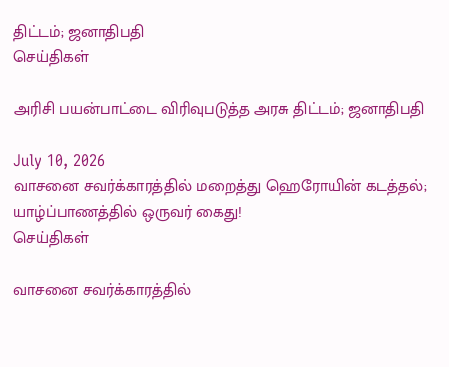திட்டம்; ஜனாதிபதி
செய்திகள்

அரிசி பயன்பாட்டை விரிவுபடுத்த அரசு திட்டம்; ஜனாதிபதி

July 10, 2026
வாசனை சவர்க்காரத்தில் மறைத்து ஹெரோயின் கடத்தல்; யாழ்ப்பாணத்தில் ஒருவர் கைது!
செய்திகள்

வாசனை சவர்க்காரத்தில்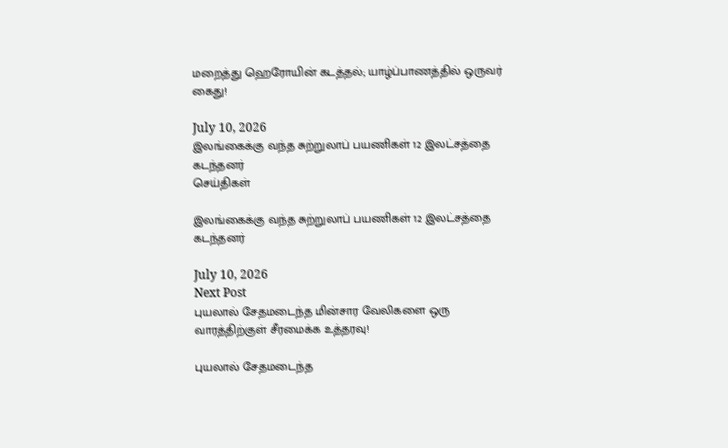மறைத்து ஹெரோயின் கடத்தல்; யாழ்ப்பாணத்தில் ஒருவர் கைது!

July 10, 2026
இலங்கைக்கு வந்த சுற்றுலாப் பயணிகள் 12 இலட்சத்தை கடந்தனர்
செய்திகள்

இலங்கைக்கு வந்த சுற்றுலாப் பயணிகள் 12 இலட்சத்தை கடந்தனர்

July 10, 2026
Next Post
புயலால் சேதமடைந்த மின்சார வேலிகளை ஒரு வாரத்திற்குள் சீரமைக்க உத்தரவு!

புயலால் சேதமடைந்த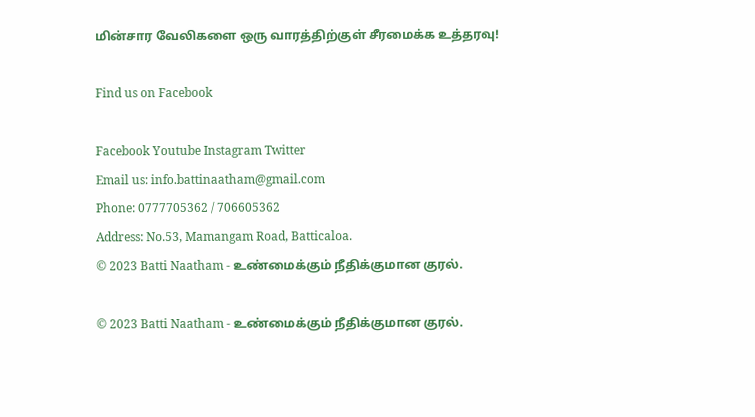மின்சார வேலிகளை ஒரு வாரத்திற்குள் சீரமைக்க உத்தரவு!

Find us on Facebook

Facebook Youtube Instagram Twitter
Email us: info.battinaatham@gmail.com
Phone: 0777705362 / 706605362
Address: No.53, Mamangam Road, Batticaloa.
© 2023 Batti Naatham - உண்மைக்கும் நீதிக்குமான குரல்.

© 2023 Batti Naatham - உண்மைக்கும் நீதிக்குமான குரல்.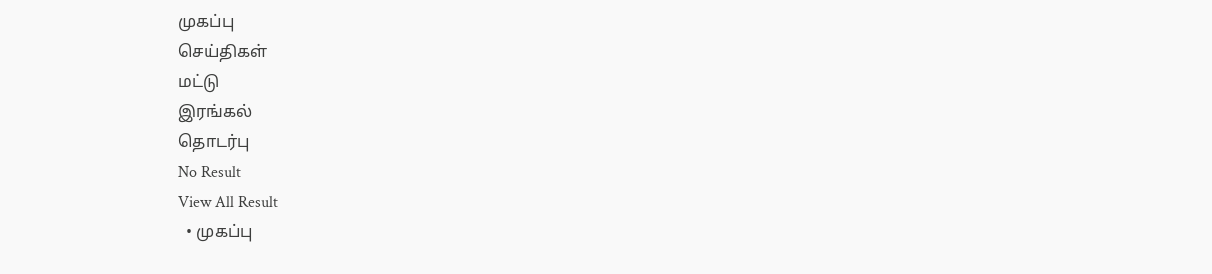முகப்பு
செய்திகள்
மட்டு
இரங்கல்
தொடர்பு
No Result
View All Result
  • முகப்பு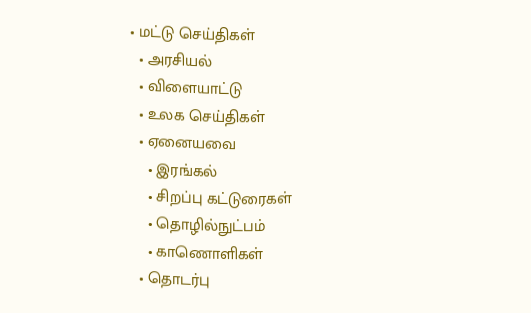• மட்டு செய்திகள்
  • அரசியல்
  • விளையாட்டு
  • உலக செய்திகள்
  • ஏனையவை
    • இரங்கல்
    • சிறப்பு கட்டுரைகள்
    • தொழில்நுட்பம்
    • காணொளிகள்
  • தொடர்பு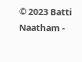© 2023 Batti Naatham -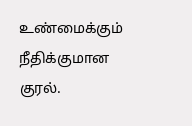உண்மைக்கும் நீதிக்குமான குரல்.